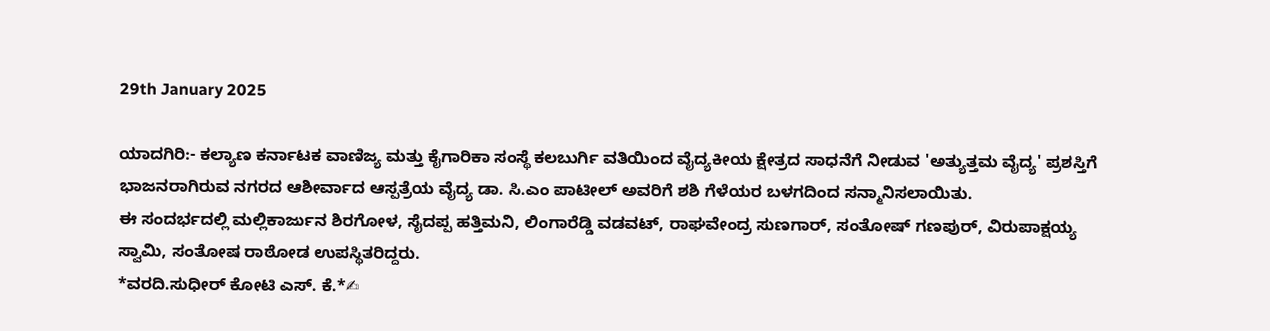29th January 2025

ಯಾದಗಿರಿ:- ಕಲ್ಯಾಣ ಕರ್ನಾಟಕ ವಾಣಿಜ್ಯ ಮತ್ತು ಕೈಗಾರಿಕಾ ಸಂಸ್ಥೆ ಕಲಬುರ್ಗಿ ವತಿಯಿಂದ ವೈದ್ಯಕೀಯ ಕ್ಷೇತ್ರದ ಸಾಧನೆಗೆ ನೀಡುವ 'ಅತ್ಯುತ್ತಮ ವೈದ್ಯ' ಪ್ರಶಸ್ತಿಗೆ ಭಾಜನರಾಗಿರುವ ನಗರದ ಆಶೀರ್ವಾದ ಆಸ್ಪತ್ರೆಯ ವೈದ್ಯ ಡಾ. ಸಿ.ಎಂ ಪಾಟೀಲ್ ಅವರಿಗೆ ಶಶಿ ಗೆಳೆಯರ ಬಳಗದಿಂದ ಸನ್ಮಾನಿಸಲಾಯಿತು.
ಈ ಸಂದರ್ಭದಲ್ಲಿ ಮಲ್ಲಿಕಾರ್ಜುನ ಶಿರಗೋಳ, ಸೈದಪ್ಪ ಹತ್ತಿಮನಿ, ಲಿಂಗಾರೆಡ್ಡಿ ವಡವಟ್, ರಾಘವೇಂದ್ರ ಸುಣಗಾರ್, ಸಂತೋಷ್ ಗಣಪುರ್, ವಿರುಪಾಕ್ಷಯ್ಯ ಸ್ವಾಮಿ, ಸಂತೋಷ ರಾಠೋಡ ಉಪಸ್ಥಿತರಿದ್ದರು.
*ವರದಿ.ಸುಧೀರ್ ಕೋಟಿ ಎಸ್. ಕೆ.*✍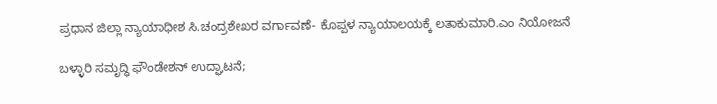ಪ್ರಧಾನ ಜಿಲ್ಲಾ ನ್ಯಾಯಾಧೀಶ ಸಿ.ಚಂದ್ರಶೇಖರ ವರ್ಗಾವಣೆ- ಕೊಪ್ಪಳ ನ್ಯಾಯಾಲಯಕ್ಕೆ ಲತಾಕುಮಾರಿ.ಎಂ ನಿಯೋಜನೆ

ಬಳ್ಳಾರಿ ಸಮೃದ್ಧಿ ಫೌಂಡೇಶನ್ ಉದ್ಘಾಟನೆ;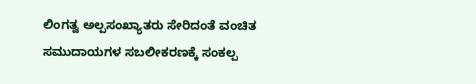ಲಿಂಗತ್ವ ಅಲ್ಪಸಂಖ್ಯಾತರು ಸೇರಿದಂತೆ ವಂಚಿತ ಸಮುದಾಯಗಳ ಸಬಲೀಕರಣಕ್ಕೆ ಸಂಕಲ್ಪ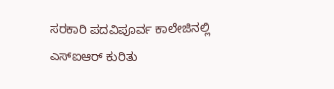ಸರಕಾರಿ ಪದವಿಪೂರ್ವ ಕಾಲೇಜಿನಲ್ಲಿ ಎಸ್ಐಆರ್ ಕುರಿತು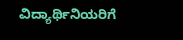ವಿದ್ಯಾರ್ಥಿನಿಯರಿಗೆ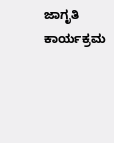ಜಾಗೃತಿ ಕಾರ್ಯಕ್ರಮ